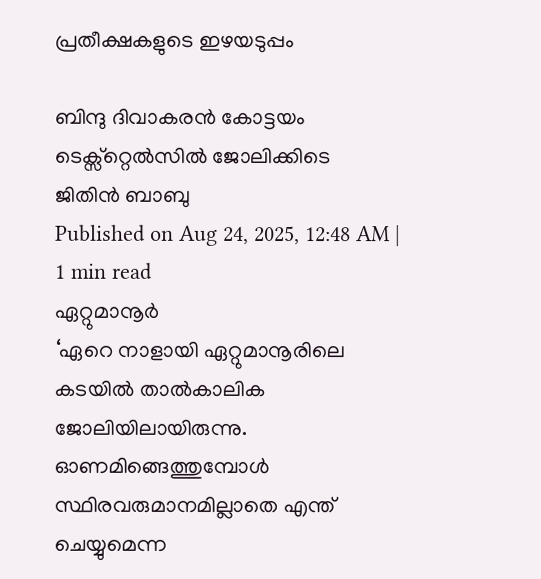പ്രതീക്ഷകളുടെ ഇഴയടുപ്പം

ബിന്ദു ദിവാകരൻ കോട്ടയം ടെക്സ്റ്റെൽസിൽ ജോലിക്കിടെ
ജിതിൻ ബാബു
Published on Aug 24, 2025, 12:48 AM | 1 min read
ഏറ്റുമാനൂർ
‘ഏറെ നാളായി ഏറ്റുമാനൂരിലെ കടയിൽ താൽകാലിക ജോലിയിലായിരുന്നു. ഓണമിങ്ങെത്തുമ്പോൾ സ്ഥിരവരുമാനമില്ലാതെ എന്ത് ചെയ്യുമെന്ന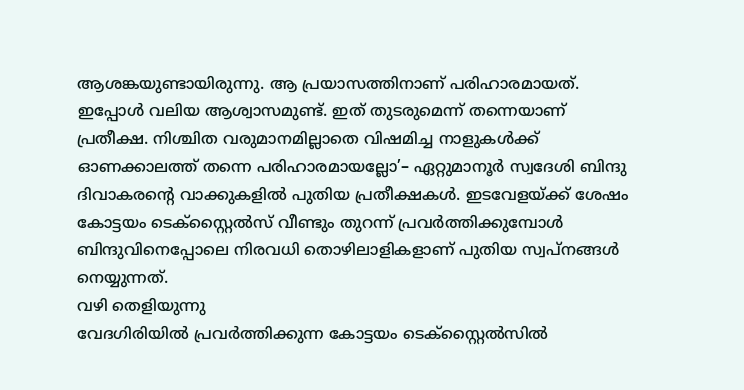ആശങ്കയുണ്ടായിരുന്നു. ആ പ്രയാസത്തിനാണ് പരിഹാരമായത്. ഇപ്പോൾ വലിയ ആശ്വാസമുണ്ട്. ഇത് തുടരുമെന്ന് തന്നെയാണ് പ്രതീക്ഷ. നിശ്ചിത വരുമാനമില്ലാതെ വിഷമിച്ച നാളുകൾക്ക് ഓണക്കാലത്ത് തന്നെ പരിഹാരമായല്ലോ’– ഏറ്റുമാനൂർ സ്വദേശി ബിന്ദു ദിവാകരന്റെ വാക്കുകളിൽ പുതിയ പ്രതീക്ഷകൾ. ഇടവേളയ്ക്ക് ശേഷം കോട്ടയം ടെക്സ്റ്റൈൽസ് വീണ്ടും തുറന്ന് പ്രവർത്തിക്കുമ്പോൾ ബിന്ദുവിനെപ്പോലെ നിരവധി തൊഴിലാളികളാണ് പുതിയ സ്വപ്നങ്ങൾ നെയ്യുന്നത്.
വഴി തെളിയുന്നു
വേദഗിരിയിൽ പ്രവർത്തിക്കുന്ന കോട്ടയം ടെക്സ്റ്റൈൽസിൽ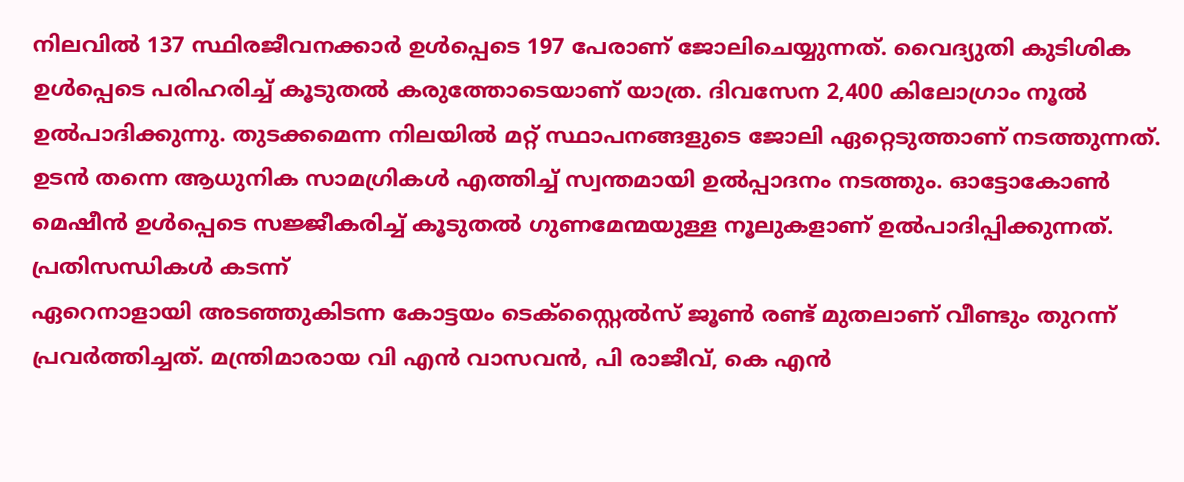നിലവിൽ 137 സ്ഥിരജീവനക്കാർ ഉൾപ്പെടെ 197 പേരാണ് ജോലിചെയ്യുന്നത്. വൈദ്യുതി കുടിശിക ഉൾപ്പെടെ പരിഹരിച്ച് കൂടുതൽ കരുത്തോടെയാണ് യാത്ര. ദിവസേന 2,400 കിലോഗ്രാം നൂൽ ഉൽപാദിക്കുന്നു. തുടക്കമെന്ന നിലയിൽ മറ്റ് സ്ഥാപനങ്ങളുടെ ജോലി ഏറ്റെടുത്താണ് നടത്തുന്നത്. ഉടൻ തന്നെ ആധുനിക സാമഗ്രികൾ എത്തിച്ച് സ്വന്തമായി ഉൽപ്പാദനം നടത്തും. ഓട്ടോകോൺ മെഷീൻ ഉൾപ്പെടെ സജ്ജീകരിച്ച് കൂടുതൽ ഗുണമേന്മയുള്ള നൂലുകളാണ് ഉൽപാദിപ്പിക്കുന്നത്.
പ്രതിസന്ധികൾ കടന്ന്
ഏറെനാളായി അടഞ്ഞുകിടന്ന കോട്ടയം ടെക്സ്റ്റൈൽസ് ജൂൺ രണ്ട് മുതലാണ് വീണ്ടും തുറന്ന് പ്രവർത്തിച്ചത്. മന്ത്രിമാരായ വി എൻ വാസവൻ, പി രാജീവ്, കെ എൻ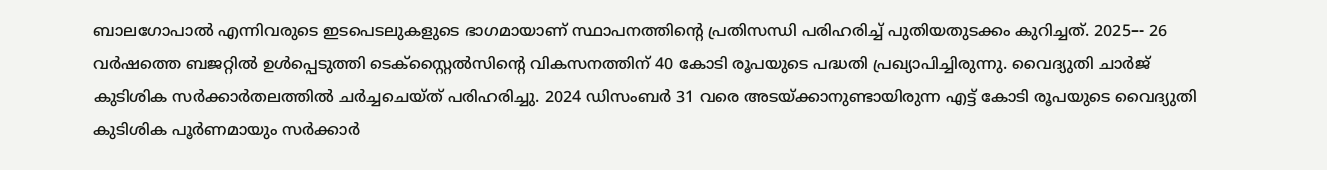ബാലഗോപാൽ എന്നിവരുടെ ഇടപെടലുകളുടെ ഭാഗമായാണ് സ്ഥാപനത്തിന്റെ പ്രതിസന്ധി പരിഹരിച്ച് പുതിയതുടക്കം കുറിച്ചത്. 2025–- 26 വർഷത്തെ ബജറ്റിൽ ഉൾപ്പെടുത്തി ടെക്സ്റ്റൈൽസിന്റെ വികസനത്തിന് 40 കോടി രൂപയുടെ പദ്ധതി പ്രഖ്യാപിച്ചിരുന്നു. വൈദ്യുതി ചാർജ് കുടിശിക സർക്കാർതലത്തിൽ ചർച്ചചെയ്ത് പരിഹരിച്ചു. 2024 ഡിസംബർ 31 വരെ അടയ്ക്കാനുണ്ടായിരുന്ന എട്ട് കോടി രൂപയുടെ വൈദ്യുതി കുടിശിക പൂർണമായും സർക്കാർ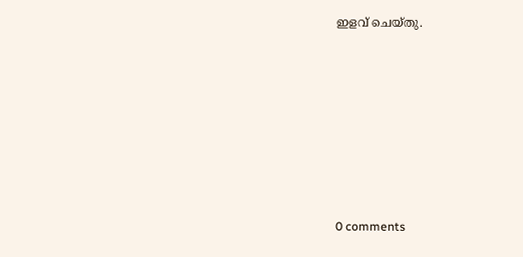ഇളവ് ചെയ്തു.










0 comments